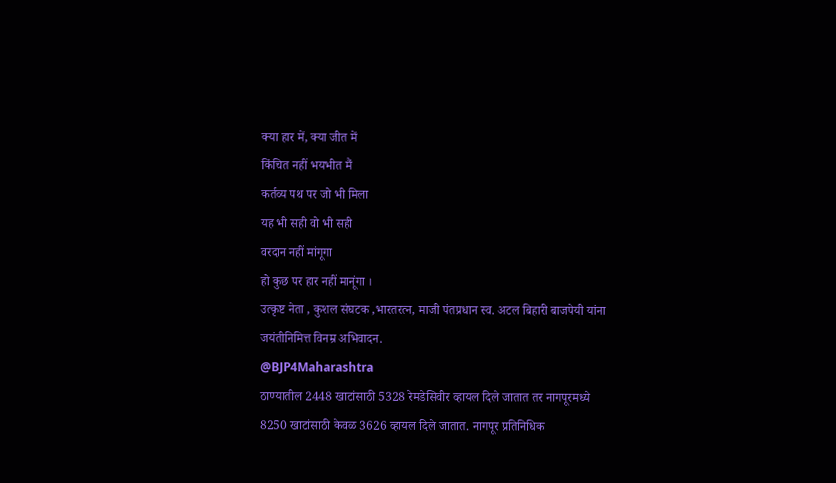क्या हार में, क्या जीत में
किंचित नहीं भयभीत मैं
कर्तव्य पथ पर जो भी मिला
यह भी सही वो भी सही
वरदान नहीं मांगूगा
हो कुछ पर हार नहीं मानूंगा ।
उत्कृष्ट नेता , कुशल संघटक ,भारतरत्न, माजी पंतप्रधान स्व. अटल बिहारी बाजपेयी यांना जयंतीनिमित्त विनम्र अभिवादन.
@BJP4Maharashtra
ठाण्यातील 2448 खाटांसाठी 5328 रेमडेसिवीर व्हायल दिले जातात तर नागपूरमध्ये 8250 खाटांसाठी केवळ 3626 व्हायल दिले जातात. नागपूर प्रतिनिधिक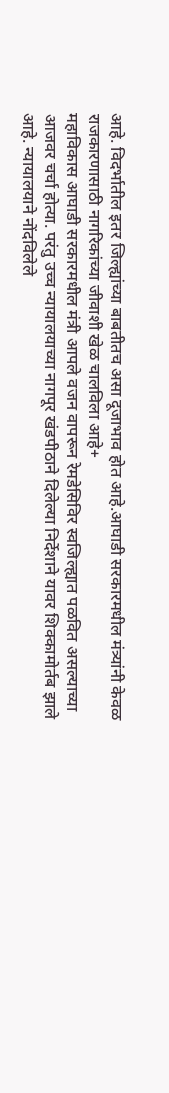आहे. विदर्भातील इतर जिल्ह्यांच्या बाबतीतच असा दूजाभाव होत आहे.आघाडी सरकारमधील मंत्र्यांनी केवळ राजकारणासाठी नागरिकांच्या जीवाशी खेळ चालविला आहे+
महाविकास आघाडी सरकारमधील मंत्री आपले वजन वापरून रेमडेसिविर स्वजिल्ह्यात पळवित असल्याच्या आजवर चर्चा होत्या. परंतु उच्च न्यायालयाच्या नागपूर खंडपीठाने दिलेल्या निर्देशाने यावर शिक्कामोर्तब झाले आहे. न्यायालयाने नोंदविलेले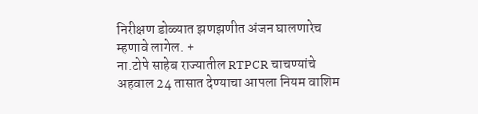निरीक्षण डोळ्यात झणझणीत अंजन घालणारेच म्हणावे लागेल. +
ना.टोपे साहेब राज्यातील RTPCR चाचण्यांचे अहवाल 24 तासात देण्याचा आपला नियम वाशिम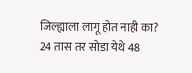जिल्ह्याला लागू होत नाही का? 24 तास तर सोडा येथे 48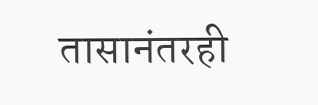तासानंतरही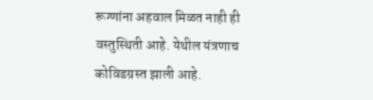रूग्णांना अहवाल मिळत नाही ही वस्तुस्थिती आहे. येथील यंत्रणाच कोविडग्रस्त झाली आहे.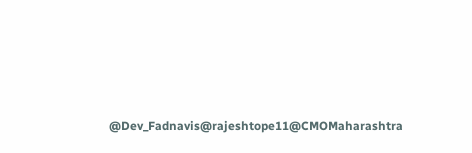@Dev_Fadnavis@rajeshtope11@CMOMaharashtra